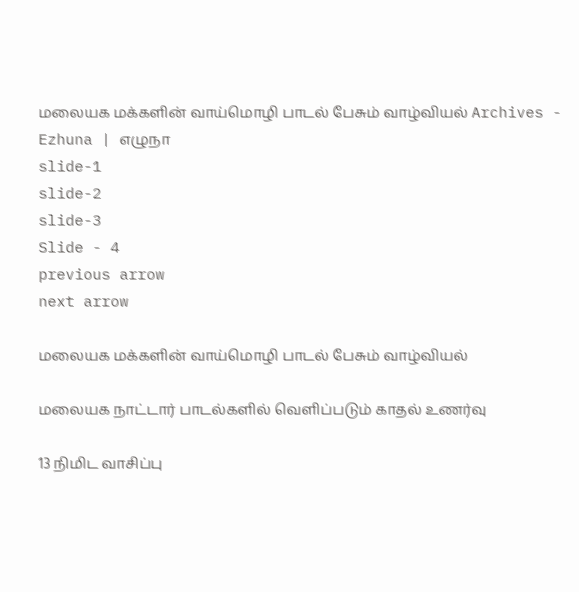மலையக மக்களின் வாய்மொழி பாடல் பேசும் வாழ்வியல் Archives - Ezhuna | எழுநா
slide-1
slide-2
slide-3
Slide - 4
previous arrow
next arrow

மலையக மக்களின் வாய்மொழி பாடல் பேசும் வாழ்வியல்

மலையக நாட்டார் பாடல்களில் வெளிப்படும் காதல் உணர்வு

13 நிமிட வாசிப்பு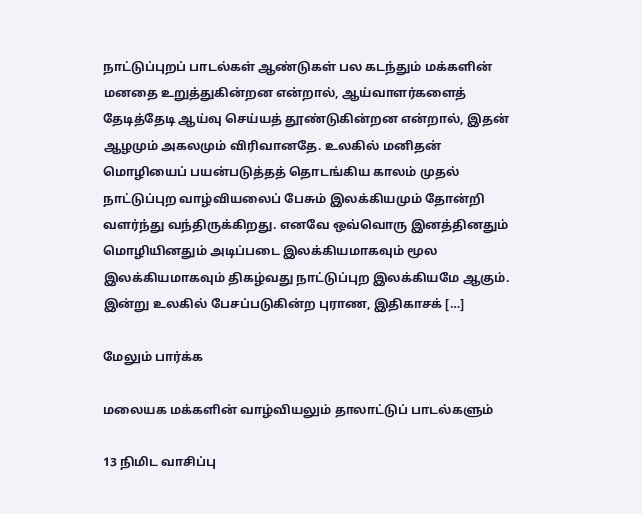நாட்டுப்புறப் பாடல்கள் ஆண்டுகள் பல கடந்தும் மக்களின் மனதை உறுத்துகின்றன என்றால், ஆய்வாளர்களைத் தேடித்தேடி ஆய்வு செய்யத் தூண்டுகின்றன என்றால், இதன் ஆழமும் அகலமும் விரிவானதே. உலகில் மனிதன் மொழியைப் பயன்படுத்தத் தொடங்கிய காலம் முதல் நாட்டுப்புற வாழ்வியலைப் பேசும் இலக்கியமும் தோன்றி வளர்ந்து வந்திருக்கிறது. எனவே ஒவ்வொரு இனத்தினதும் மொழியினதும் அடிப்படை இலக்கியமாகவும் மூல இலக்கியமாகவும் திகழ்வது நாட்டுப்புற இலக்கியமே ஆகும். இன்று உலகில் பேசப்படுகின்ற புராண, இதிகாசக் […]

மேலும் பார்க்க

மலையக மக்களின் வாழ்வியலும் தாலாட்டுப் பாடல்களும்

13 நிமிட வாசிப்பு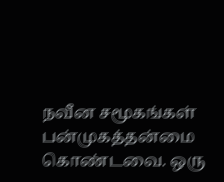நவீன சமூகங்கள் பன்முகத்தன்மை கொண்டவை. ஒரு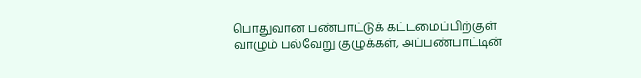பொதுவான பண்பாட்டுக் கட்டமைப்பிற்குள் வாழும் பல்வேறு குழுக்கள், அப்பண்பாட்டின்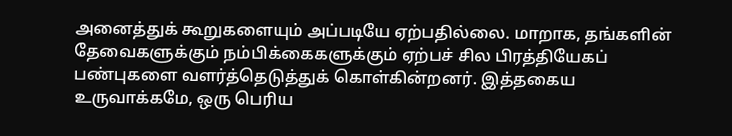அனைத்துக் கூறுகளையும் அப்படியே ஏற்பதில்லை. மாறாக, தங்களின் தேவைகளுக்கும் நம்பிக்கைகளுக்கும் ஏற்பச் சில பிரத்தியேகப் பண்புகளை வளர்த்தெடுத்துக் கொள்கின்றனர். இத்தகைய உருவாக்கமே, ஒரு பெரிய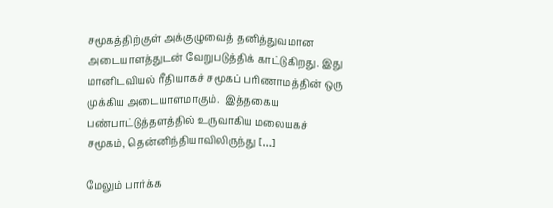சமூகத்திற்குள் அக்குழுவைத் தனித்துவமான அடையாளத்துடன் வேறுபடுத்திக் காட்டுகிறது. இது மானிடவியல் ரீதியாகச் சமூகப் பரிணாமத்தின் ஒரு முக்கிய அடையாளமாகும்.  இத்தகைய பண்பாட்டுத்தளத்தில் உருவாகிய மலையகச் சமூகம், தென்னிந்தியாவிலிருந்து […]

மேலும் பார்க்க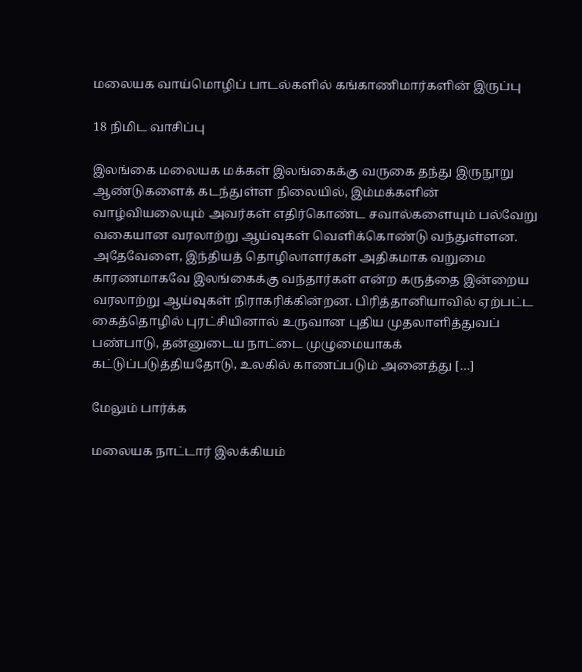மலையக வாய்மொழிப் பாடல்களில் கங்காணிமார்களின் இருப்பு

18 நிமிட வாசிப்பு

இலங்கை மலையக மக்கள் இலங்கைக்கு வருகை தந்து இருநூறு ஆண்டுகளைக் கடந்துள்ள நிலையில், இம்மக்களின் வாழ்வியலையும் அவர்கள் எதிர்கொண்ட சவால்களையும் பல்வேறு வகையான வரலாற்று ஆய்வுகள் வெளிக்கொண்டு வந்துள்ளன. அதேவேளை, இந்தியத் தொழிலாளர்கள் அதிகமாக வறுமை காரணமாகவே இலங்கைக்கு வந்தார்கள் என்ற கருத்தை இன்றைய வரலாற்று ஆய்வுகள் நிராகரிக்கின்றன. பிரித்தானியாவில் ஏற்பட்ட கைத்தொழில் புரட்சியினால் உருவான புதிய முதலாளித்துவப் பண்பாடு, தன்னுடைய நாட்டை முழுமையாகக் கட்டுப்படுத்தியதோடு, உலகில் காணப்படும் அனைத்து […]

மேலும் பார்க்க

மலையக நாட்டார் இலக்கியம்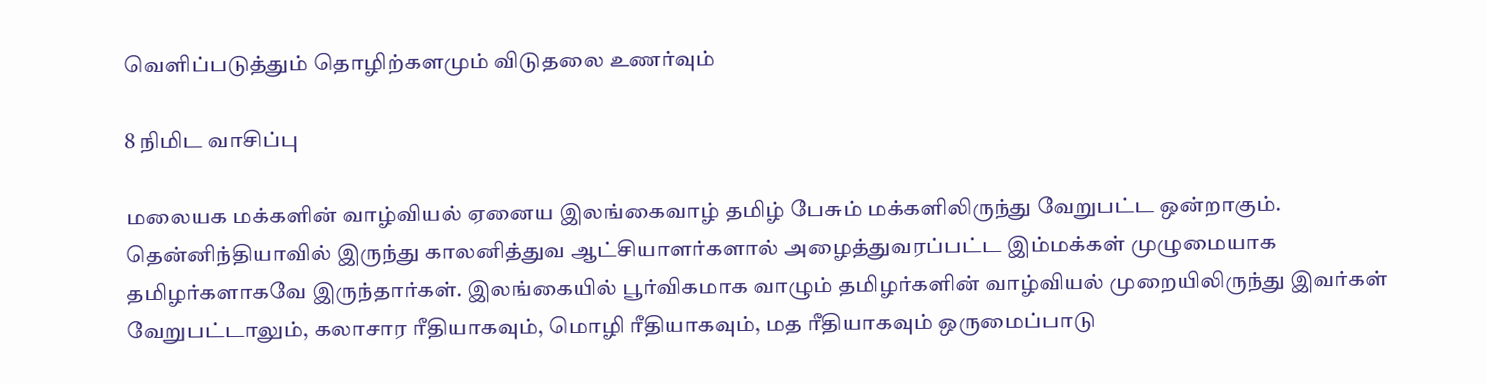வெளிப்படுத்தும் தொழிற்களமும் விடுதலை உணர்வும்

8 நிமிட வாசிப்பு

மலையக மக்களின் வாழ்வியல் ஏனைய இலங்கைவாழ் தமிழ் பேசும் மக்களிலிருந்து வேறுபட்ட ஒன்றாகும். தென்னிந்தியாவில் இருந்து காலனித்துவ ஆட்சியாளர்களால் அழைத்துவரப்பட்ட இம்மக்கள் முழுமையாக தமிழர்களாகவே இருந்தார்கள். இலங்கையில் பூர்விகமாக வாழும் தமிழர்களின் வாழ்வியல் முறையிலிருந்து இவர்கள் வேறுபட்டாலும், கலாசார ரீதியாகவும், மொழி ரீதியாகவும், மத ரீதியாகவும் ஒருமைப்பாடு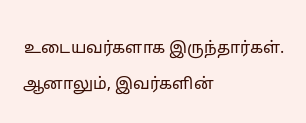உடையவர்களாக இருந்தார்கள். ஆனாலும், இவர்களின்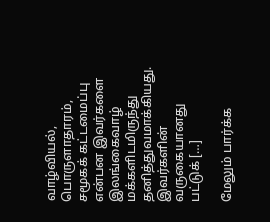வாழ்வியல், பொருளாதாரம், சமூகக் கட்டமைப்பு என்பன இவர்களை இலங்கைவாழ் மக்களிடமிருந்து தனித்துவமாக்கியது. இவர்களின் வருகையானது பட்டுக் […]

மேலும் பார்க்க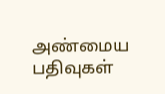அண்மைய பதிவுகள்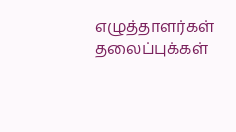எழுத்தாளர்கள்
தலைப்புக்கள்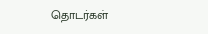தொடர்கள்